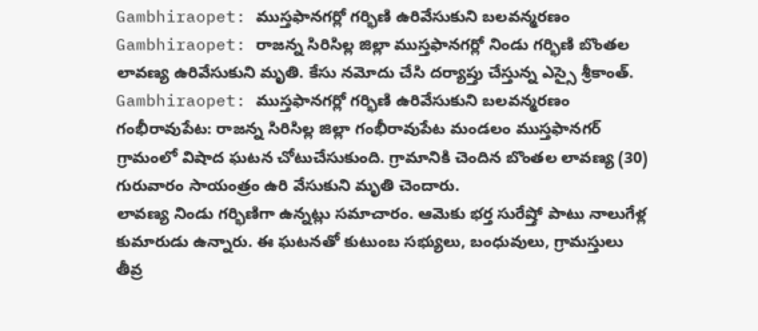Gambhiraopet: ముస్తఫానగర్లో గర్భిణి ఉరివేసుకుని బలవన్మరణం
Gambhiraopet: రాజన్న సిరిసిల్ల జిల్లా ముస్తఫానగర్లో నిండు గర్భిణి బొంతల లావణ్య ఉరివేసుకుని మృతి. కేసు నమోదు చేసి దర్యాప్తు చేస్తున్న ఎస్సై శ్రీకాంత్.
Gambhiraopet: ముస్తఫానగర్లో గర్భిణి ఉరివేసుకుని బలవన్మరణం
గంభీరావుపేట: రాజన్న సిరిసిల్ల జిల్లా గంభీరావుపేట మండలం ముస్తఫానగర్ గ్రామంలో విషాద ఘటన చోటుచేసుకుంది. గ్రామానికి చెందిన బొంతల లావణ్య (30) గురువారం సాయంత్రం ఉరి వేసుకుని మృతి చెందారు.
లావణ్య నిండు గర్భిణిగా ఉన్నట్లు సమాచారం. ఆమెకు భర్త సురేష్తో పాటు నాలుగేళ్ల కుమారుడు ఉన్నారు. ఈ ఘటనతో కుటుంబ సభ్యులు, బంధువులు, గ్రామస్తులు తీవ్ర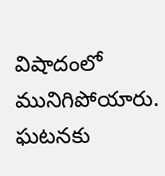విషాదంలో మునిగిపోయారు.
ఘటనకు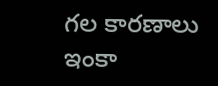గల కారణాలు ఇంకా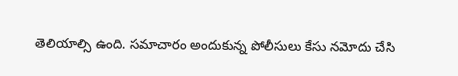తెలియాల్సి ఉంది. సమాచారం అందుకున్న పోలీసులు కేసు నమోదు చేసి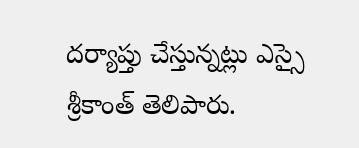దర్యాప్తు చేస్తున్నట్లు ఎస్సై శ్రీకాంత్ తెలిపారు.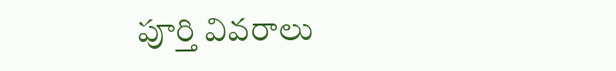పూర్తి వివరాలు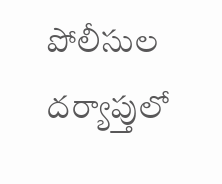పోలీసుల దర్యాప్తులో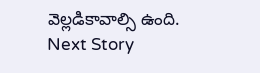వెల్లడికావాల్సి ఉంది.
Next Story